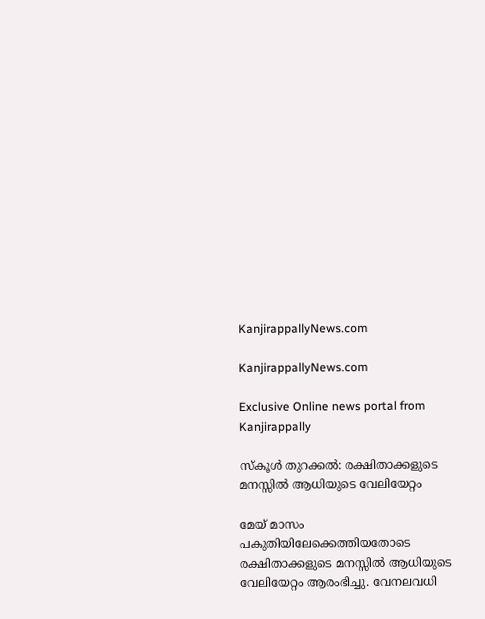KanjirappallyNews.com

KanjirappallyNews.com

Exclusive Online news portal from Kanjirappally

സ്‌കൂൾ തുറക്കൽ: രക്ഷിതാക്കളുടെ മനസ്സിൽ ആധിയുടെ വേലിയേറ്റം

മേയ് മാസം പകുതിയിലേക്കെത്തിയതോടെ രക്ഷിതാക്കളുടെ മനസ്സിൽ ആധിയുടെ വേലിയേറ്റം ആരംഭിച്ചു. വേനലവധി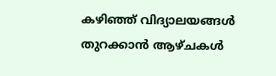കഴിഞ്ഞ് വിദ്യാലയങ്ങൾ തുറക്കാൻ ആഴ്ചകൾ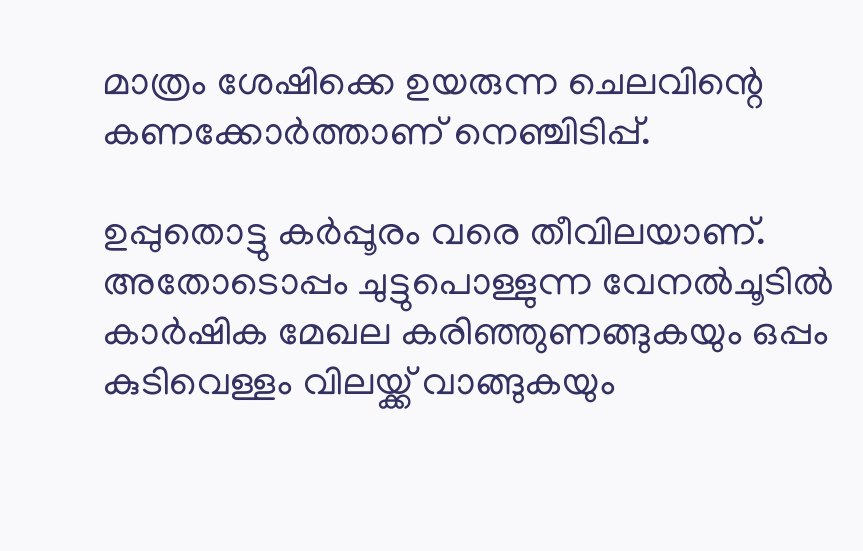മാത്രം ശേഷിക്കെ ഉയരുന്ന ചെലവിന്റെ കണക്കോർത്താണ് നെഞ്ചിടിപ്പ്.

ഉപ്പുതൊട്ടു കർപ്പൂരം വരെ തീവിലയാണ്. അതോടൊപ്പം ചുട്ടുപൊള്ളുന്ന വേനൽചൂടിൽ കാർഷിക മേഖല കരിഞ്ഞുണങ്ങുകയും ഒപ്പം കുടിവെള്ളം വിലയ്ക്ക് വാങ്ങുകയും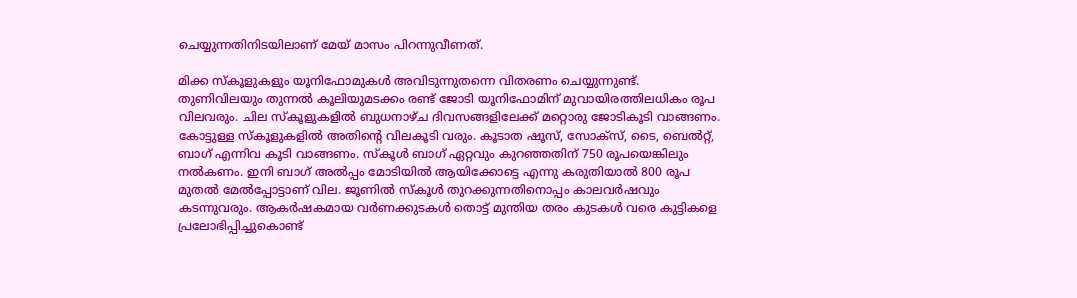ചെയ്യുന്നതിനിടയിലാണ് മേയ് മാസം പിറന്നുവീണത്.

മിക്ക സ്കൂളുകളും യൂനിഫോമുകൾ അവിടുന്നുതന്നെ വിതരണം ചെയ്യുന്നുണ്ട്. തുണിവിലയും തുന്നൽ കൂലിയുമടക്കം രണ്ട് ജോടി യൂനിഫോമിന് മുവായിരത്തിലധികം രൂപ വിലവരും. ചില സ്കൂ‌ളുകളിൽ ബുധനാഴ്ച ദിവസങ്ങളിലേക്ക് മറ്റൊരു ജോടികൂടി വാങ്ങണം. കോട്ടുള്ള സ്കൂളുകളിൽ അതിൻ്റെ വിലകൂടി വരും. കൂടാത ഷൂസ്, സോക്സ്, ടൈ, ബെൽറ്റ്, ബാഗ് എന്നിവ കൂടി വാങ്ങണം. സ്കൂ‌ൾ ബാഗ് ഏറ്റവും കുറഞ്ഞതിന് 750 രൂപയെങ്കിലും നൽകണം. ഇനി ബാഗ് അൽപ്പം മോടിയിൽ ആയിക്കോട്ടെ എന്നു കരുതിയാൽ 800 രൂപ മുതൽ മേൽപ്പോട്ടാണ് വില. ജൂണിൽ സ്കൂൾ തുറക്കുന്നതിനൊപ്പം കാലവർഷവും കടന്നുവരും. ആകർഷകമായ വർണക്കുടകൾ തൊട്ട് മുന്തിയ തരം കുടകൾ വരെ കുട്ടികളെ പ്രലോഭിപ്പിച്ചുകൊണ്ട്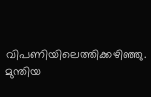വിപണിയിലെത്തിക്കഴിഞ്ഞു. മുന്തിയ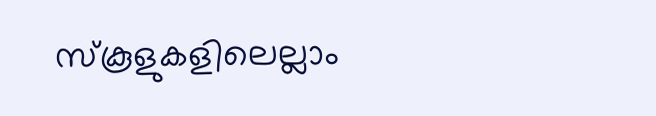സ്കൂളുകളിലെല്ലാം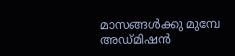മാസങ്ങൾക്കു മുമ്പേ അഡ്‌മിഷൻ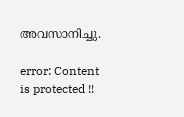അവസാനിച്ചു.

error: Content is protected !!